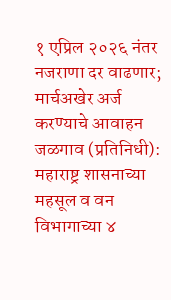१ एप्रिल २०२६ नंतर नजराणा दर वाढणार; मार्चअखेर अर्ज करण्याचे आवाहन
जळगाव (प्रतिनिधी): महाराष्ट्र शासनाच्या महसूल व वन विभागाच्या ४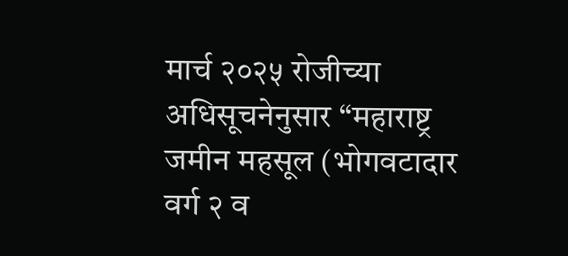मार्च २०२५ रोजीच्या अधिसूचनेनुसार “महाराष्ट्र जमीन महसूल (भोगवटादार वर्ग २ व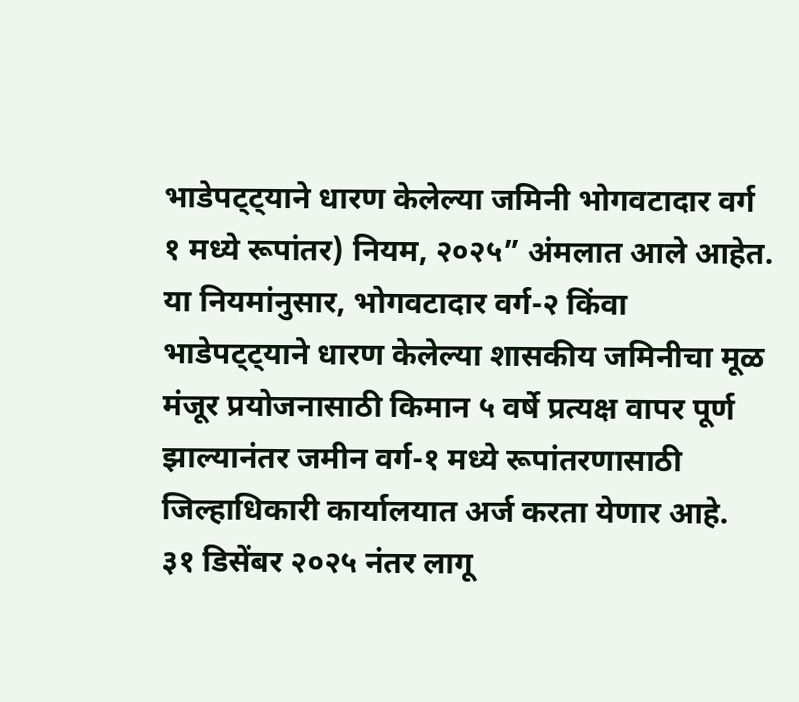भाडेपट्ट्याने धारण केलेल्या जमिनी भोगवटादार वर्ग १ मध्ये रूपांतर) नियम, २०२५” अंमलात आले आहेत.
या नियमांनुसार, भोगवटादार वर्ग-२ किंवा भाडेपट्ट्याने धारण केलेल्या शासकीय जमिनीचा मूळ मंजूर प्रयोजनासाठी किमान ५ वर्षे प्रत्यक्ष वापर पूर्ण झाल्यानंतर जमीन वर्ग-१ मध्ये रूपांतरणासाठी जिल्हाधिकारी कार्यालयात अर्ज करता येणार आहे.
३१ डिसेंबर २०२५ नंतर लागू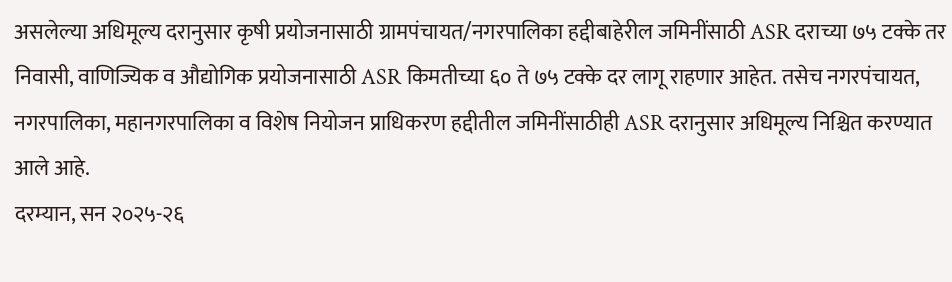असलेल्या अधिमूल्य दरानुसार कृषी प्रयोजनासाठी ग्रामपंचायत/नगरपालिका हद्दीबाहेरील जमिनींसाठी ASR दराच्या ७५ टक्के तर निवासी, वाणिज्यिक व औद्योगिक प्रयोजनासाठी ASR किमतीच्या ६० ते ७५ टक्के दर लागू राहणार आहेत. तसेच नगरपंचायत, नगरपालिका, महानगरपालिका व विशेष नियोजन प्राधिकरण हद्दीतील जमिनींसाठीही ASR दरानुसार अधिमूल्य निश्चित करण्यात आले आहे.
दरम्यान, सन २०२५-२६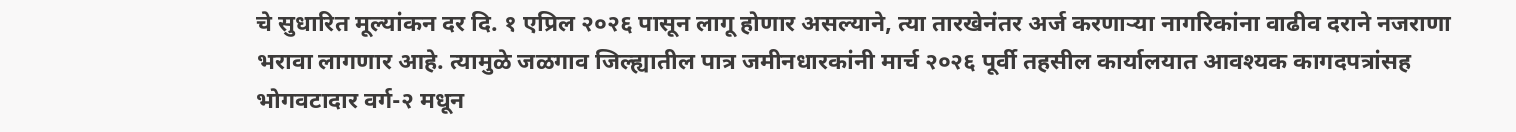चे सुधारित मूल्यांकन दर दि. १ एप्रिल २०२६ पासून लागू होणार असल्याने, त्या तारखेनंतर अर्ज करणाऱ्या नागरिकांना वाढीव दराने नजराणा भरावा लागणार आहे. त्यामुळे जळगाव जिल्ह्यातील पात्र जमीनधारकांनी मार्च २०२६ पूर्वी तहसील कार्यालयात आवश्यक कागदपत्रांसह भोगवटादार वर्ग-२ मधून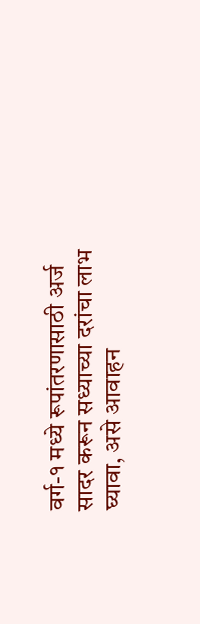वर्ग-१ मध्ये रूपांतरणासाठी अर्ज सादर करून सध्याच्या दरांचा लाभ घ्यावा, असे आवाहन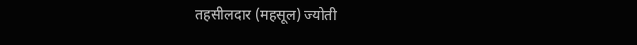तहसीलदार (महसूल) ज्योती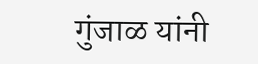गुंजाळ यांनी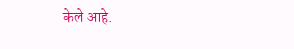केले आहे.